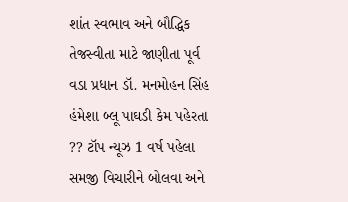શાંત સ્વભાવ અને બૌદ્ધિક તેજસ્વીતા માટે જાણીતા પૂર્વ વડા પ્રધાન ડૉ. મનમોહન સિંહ હંમેશા બ્લૂ પાઘડી કેમ પહેરતા ?? ટૉપ ન્યૂઝ 1 વર્ષ પહેલા
સમજી વિચારીને બોલવા અને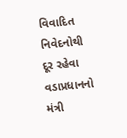વિવાદિત નિવેદનોથી દૂર રહેવા વડાપ્રધાનનો મંત્રી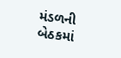મંડળની બેઠકમાં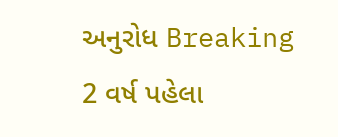અનુરોધ Breaking 2 વર્ષ પહેલા